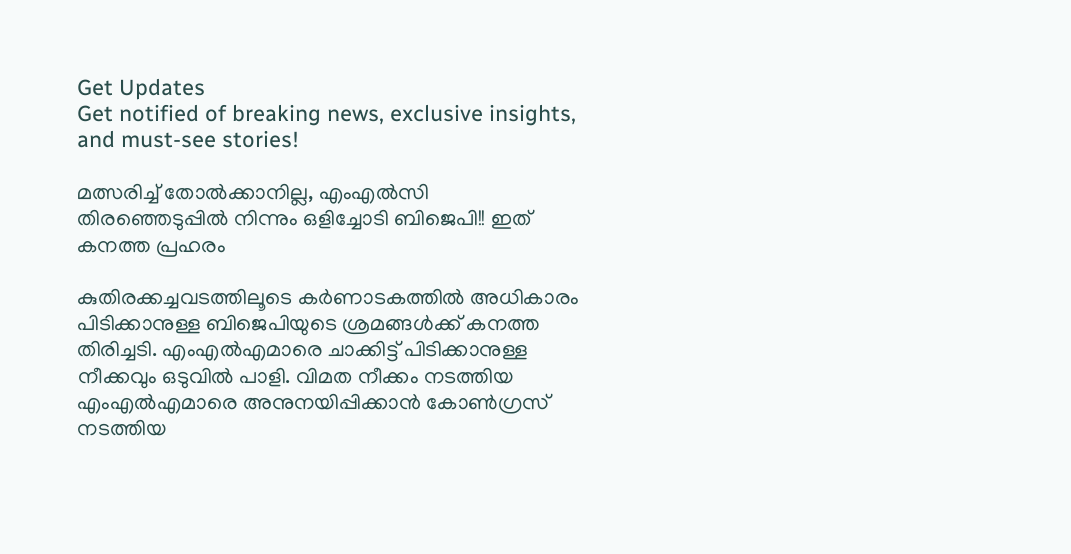Get Updates
Get notified of breaking news, exclusive insights, and must-see stories!

മത്സരിച്ച് തോൽക്കാനില്ല, എംഎൽസി തിരഞ്ഞെടുപ്പിൽ നിന്നും ഒളിച്ചോടി ബിജെപി!! ഇത് കനത്ത പ്രഹരം

കുതിരക്കച്ചവടത്തിലൂടെ കര്‍ണാടകത്തില്‍ അധികാരം പിടിക്കാനുള്ള ബിജെപിയുടെ ശ്രമങ്ങള്‍ക്ക് കനത്ത തിരിച്ചടി. എംഎല്‍എമാരെ ചാക്കിട്ട് പിടിക്കാനുള്ള നീക്കവും ഒടുവില്‍ പാളി. വിമത നീക്കം നടത്തിയ എംഎല്‍എമാരെ അനുനയിപ്പിക്കാന്‍ കോണ്‍ഗ്രസ് നടത്തിയ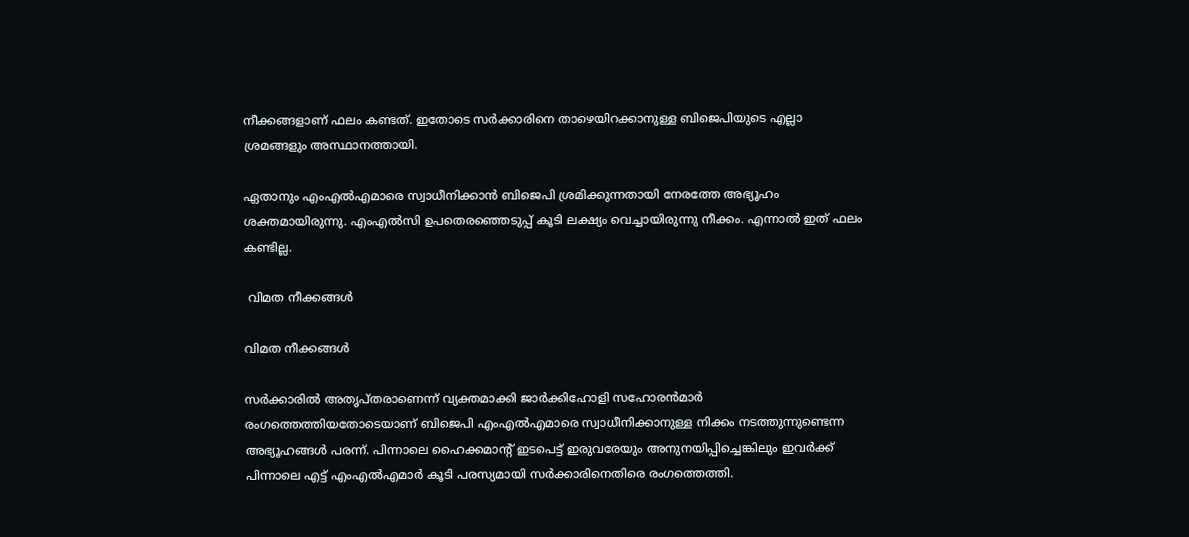നീക്കങ്ങളാണ് ഫലം കണ്ടത്. ഇതോടെ സര്‍ക്കാരിനെ താഴെയിറക്കാനുള്ള ബിജെപിയുടെ എല്ലാ ശ്രമങ്ങളും അസ്ഥാനത്തായി.

ഏതാനും എംഎല്‍എമാരെ സ്വാധീനിക്കാന്‍ ബിജെപി ശ്രമിക്കുന്നതായി നേരത്തേ അഭ്യൂഹം ശക്തമായിരുന്നു. എംഎല്‍സി ഉപതെരഞ്ഞെടുപ്പ് കൂടി ലക്ഷ്യം വെച്ചായിരുന്നു നീക്കം. എന്നാല്‍ ഇത് ഫലം കണ്ടില്ല.

 വിമത നീക്കങ്ങള്‍

വിമത നീക്കങ്ങള്‍

സര്‍ക്കാരില്‍ അതൃപ്തരാണെന്ന് വ്യക്തമാക്കി ജാര്‍ക്കിഹോളി സഹോരന്‍മാര്‍ രംഗത്തെത്തിയതോടെയാണ് ബിജെപി എംഎല്‍എമാരെ സ്വാധീനിക്കാനുള്ള നിക്കം നടത്തുന്നുണ്ടെന്ന അഭ്യൂഹങ്ങള്‍ പരന്ന്. പിന്നാലെ ഹൈക്കമാന്‍റ് ഇടപെട്ട് ഇരുവരേയും അനുനയിപ്പിച്ചെങ്കിലും ഇവര്‍ക്ക് പിന്നാലെ എട്ട് എംഎല്‍എമാര്‍ കൂടി പരസ്യമായി സര്‍ക്കാരിനെതിരെ രംഗത്തെത്തി.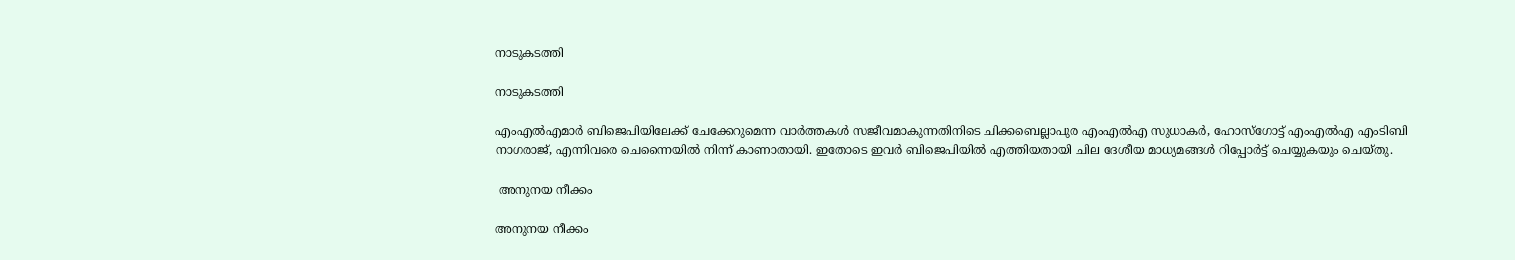നാടുകടത്തി

നാടുകടത്തി

എംഎല്‍എമാര്‍ ബിജെപിയിലേക്ക് ചേക്കേറുമെന്ന വാര്‍ത്തകള്‍ സജീവമാകുന്നതിനിടെ ചിക്കബെല്ലാപുര എംഎല്‍എ സുധാകര്‍, ഹോസ്ഗോട്ട് എംഎല്‍എ എംടിബി നാഗരാജ്, എന്നിവരെ ചെന്നൈയില്‍ നിന്ന് കാണാതായി. ഇതോടെ ഇവര്‍ ബിജെപിയില്‍ എത്തിയതായി ചില ദേശീയ മാധ്യമങ്ങള്‍ റിപ്പോര്‍ട്ട് ചെയ്യുകയും ചെയ്തു.

 അനുനയ നീക്കം

അനുനയ നീക്കം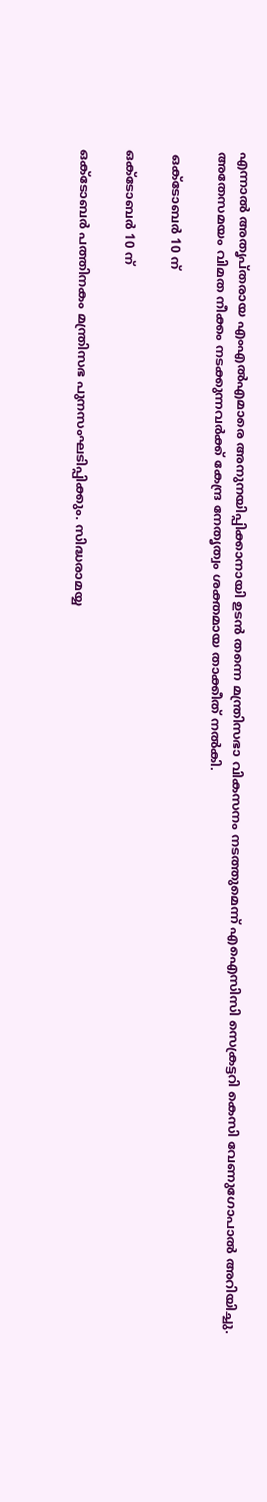എന്നാല്‍ അതൃപ്തരായ എംഎല്‍എമാരെ അനുനയിപ്പിക്കാനായി ഉടന്‍ തന്നെ മന്ത്രിസഭാ വികസനം നടത്തുമെന്ന് എഐസിസി സെക്രട്ടറി കെസി വേണുഗോപാല്‍ അറിയിച്ചു. അതേസമയം വിമത നീക്കം നടക്കുന്നവര്‍ക്ക് കേന്ദ്ര നേതൃത്വം ശക്തമായ താക്കീത് നല്‍കി.

 ഒക്ടോബര്‍ 10 ന്

ഒക്ടോബര്‍ 10 ന്

ഒക്ടോബര്‍ പത്തിനകം മന്ത്രിസഭ പുനസംഘടിപ്പിക്കും. സിദ്ധരാമയ്യ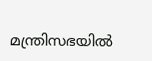മന്ത്രിസഭയില്‍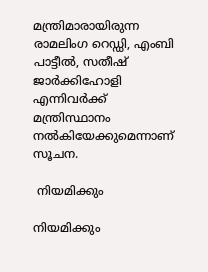മന്ത്രിമാരായിരുന്ന രാമലിംഗ റെഡ്ഡി, എംബി പാട്ടീല്‍, സതീഷ് ജാര്‍ക്കിഹോളി എന്നിവര്‍ക്ക് മന്ത്രിസ്ഥാനം നല്‍കിയേക്കുമെന്നാണ് സൂചന.

 നിയമിക്കും

നിയമിക്കും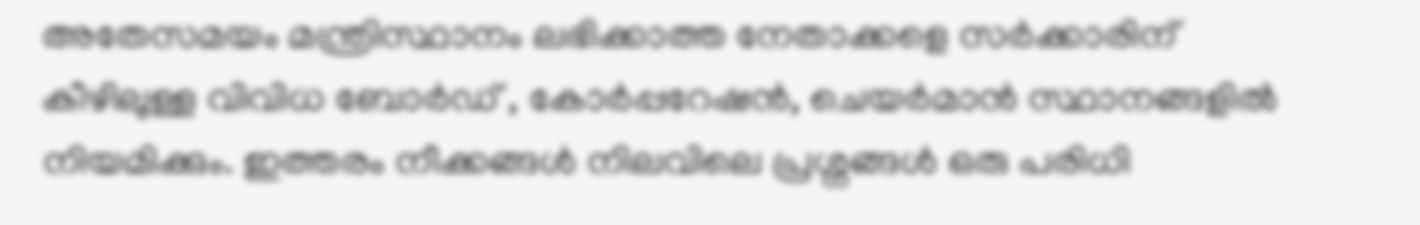അതേസമയം മന്ത്രിസ്ഥാനം ലഭിക്കാത്ത നേതാക്കളെ സര്‍ക്കാരിന് കീഴിലുള്ള വിവിധ ബോര്‍ഡ് , കോര്‍പ്പറേഷന്‍, ചെയര്‍മാന്‍ സ്ഥാനങ്ങളില്‍ നിയമിക്കും. ഇത്തരം നീക്കങ്ങള്‍ നിലവിലെ പ്രശ്നങ്ങള്‍ ഒരു പരിധി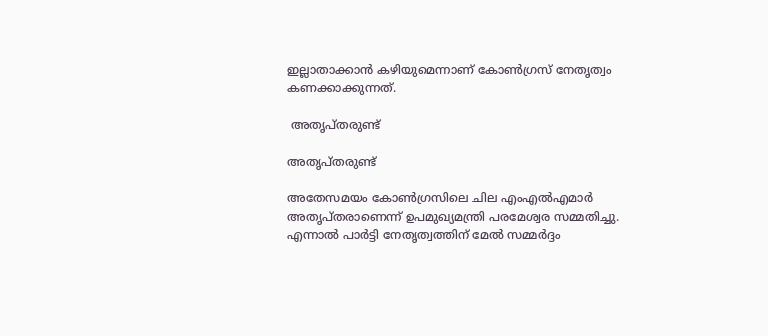ഇല്ലാതാക്കാന്‍ കഴിയുമെന്നാണ് കോണ്‍ഗ്രസ് നേതൃത്വം കണക്കാക്കുന്നത്.

 അതൃപ്തരുണ്ട്

അതൃപ്തരുണ്ട്

അതേസമയം കോണ്‍ഗ്രസിലെ ചില എംഎല്‍എമാര്‍ അതൃപ്തരാണെന്ന് ഉപമുഖ്യമന്ത്രി പരമേശ്വര സമ്മതിച്ചു. എന്നാല്‍ പാര്‍ട്ടി നേതൃത്വത്തിന് മേല്‍ സമ്മര്‍ദ്ദം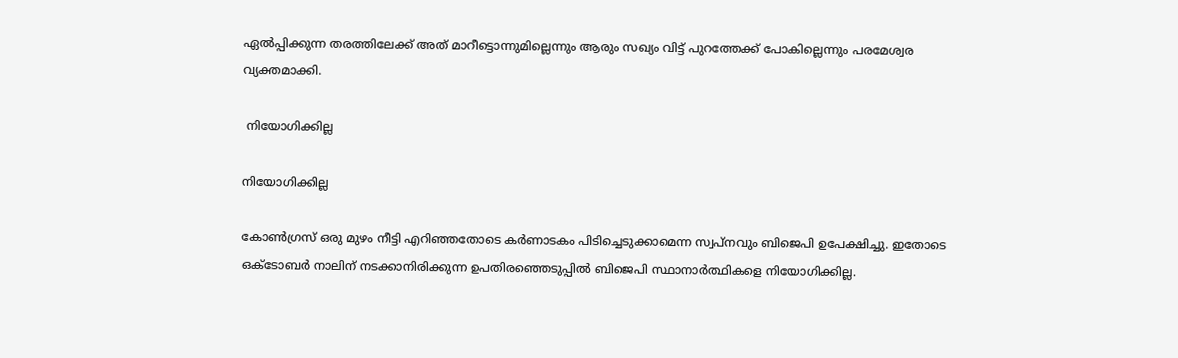ഏല്‍പ്പിക്കുന്ന തരത്തിലേക്ക് അത് മാറീട്ടൊന്നുമില്ലെന്നും ആരും സഖ്യം വിട്ട് പുറത്തേക്ക് പോകില്ലെന്നും പരമേശ്വര വ്യക്തമാക്കി.

 നിയോഗിക്കില്ല

നിയോഗിക്കില്ല

കോണ്‍ഗ്രസ് ഒരു മുഴം നീട്ടി എറിഞ്ഞതോടെ കര്‍ണാടകം പിടിച്ചെടുക്കാമെന്ന സ്വപ്നവും ബിജെപി ഉപേക്ഷിച്ചു. ഇതോടെ ഒക്ടോബര്‍ നാലിന് നടക്കാനിരിക്കുന്ന ഉപതിരഞ്ഞെടുപ്പില്‍ ബിജെപി സ്ഥാനാര്‍ത്ഥികളെ നിയോഗിക്കില്ല.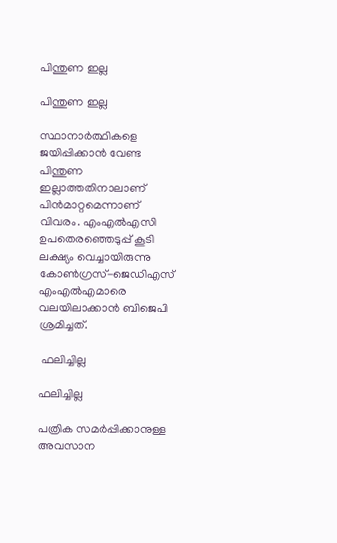പിന്തുണ ഇല്ല

പിന്തുണ ഇല്ല

സ്ഥാനാര്‍ത്ഥികളെ ജയിപ്പിക്കാന്‍ വേണ്ട പിന്തുണ ഇല്ലാത്തതിനാലാണ് പിന്‍മാറ്റമെന്നാണ് വിവരം. എംഎല്‍എസി ഉപതെരഞ്ഞെടുപ്പ് കൂടി ലക്ഷ്യം വെച്ചായിരുന്നു കോണ്‍ഗ്രസ്-ജെഡിഎസ് എംഎല്‍എമാരെ വലയിലാക്കാന്‍ ബിജെപി ശ്രമിച്ചത്.

 ഫലിച്ചില്ല

ഫലിച്ചില്ല

പത്രിക സമര്‍പ്പിക്കാനുള്ള അവസാന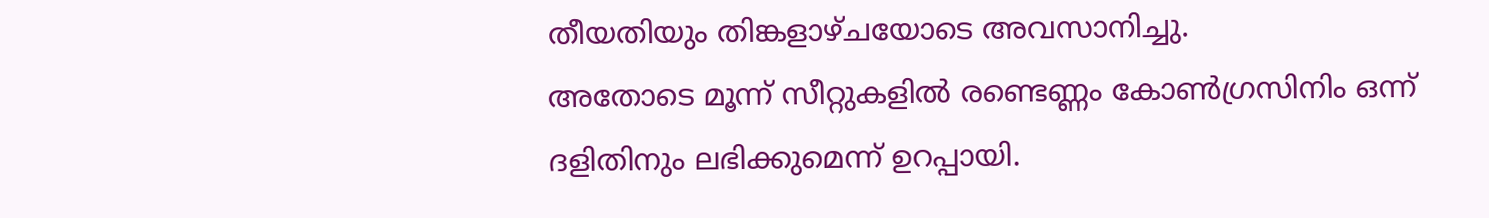തീയതിയും തിങ്കളാഴ്ചയോടെ അവസാനിച്ചു.
അതോടെ മൂന്ന് സീറ്റുകളില്‍ രണ്ടെണ്ണം കോണ്‍ഗ്രസിനിം ഒന്ന് ദളിതിനും ലഭിക്കുമെന്ന് ഉറപ്പായി.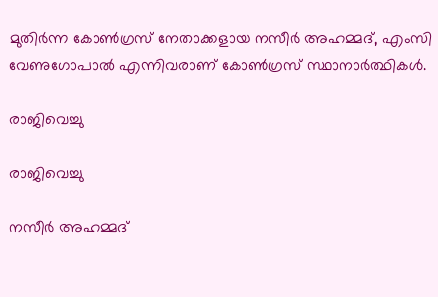മുതിര്‍ന്ന കോണ്‍ഗ്രസ് നേതാക്കളായ നസീര്‍ അഹമ്മദ്, എംസി വേണുഗോപാല്‍ എന്നിവരാണ് കോണ്‍ഗ്രസ് സ്ഥാനാര്‍ത്ഥികള്‍.

രാജിവെച്ചു

രാജിവെച്ചു

നസീര്‍ അഹമ്മദ്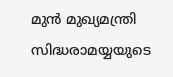മുന്‍ മുഖ്യമന്ത്രി സിദ്ധരാമയ്യയുടെ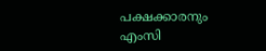പക്ഷക്കാരനും എംസി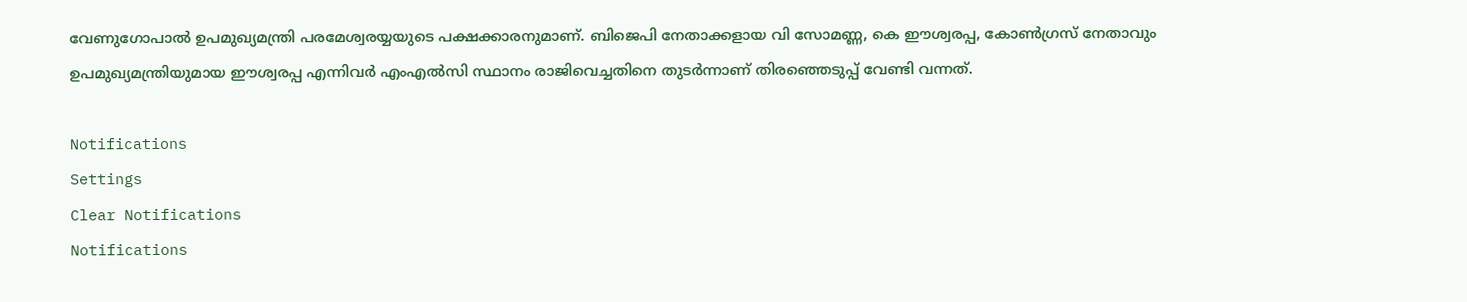വേണുഗോപാല്‍ ഉപമുഖ്യമന്ത്രി പരമേശ്വരയ്യയുടെ പക്ഷക്കാരനുമാണ്. ബിജെപി നേതാക്കളായ വി സോമണ്ണ, കെ ഈശ്വരപ്പ, കോണ്‍ഗ്രസ് നേതാവും ഉപമുഖ്യമന്ത്രിയുമായ ഈശ്വരപ്പ എന്നിവര്‍ എംഎല്‍സി സ്ഥാനം രാജിവെച്ചതിനെ തുടര്‍ന്നാണ് തിരഞ്ഞെടുപ്പ് വേണ്ടി വന്നത്.

Notifications
Settings
Clear Notifications
Notifications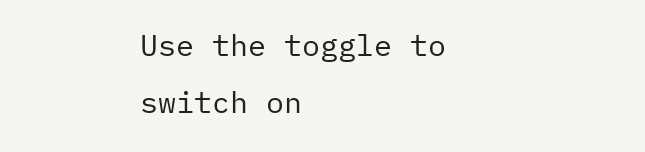Use the toggle to switch on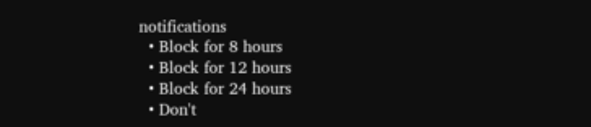notifications
  • Block for 8 hours
  • Block for 12 hours
  • Block for 24 hours
  • Don't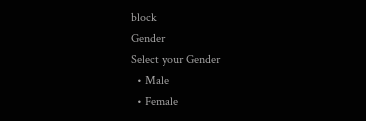block
Gender
Select your Gender
  • Male
  • Female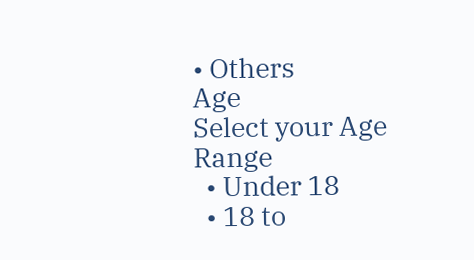• Others
Age
Select your Age Range
  • Under 18
  • 18 to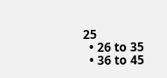25
  • 26 to 35
  • 36 to 45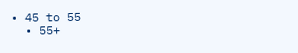• 45 to 55
  • 55+